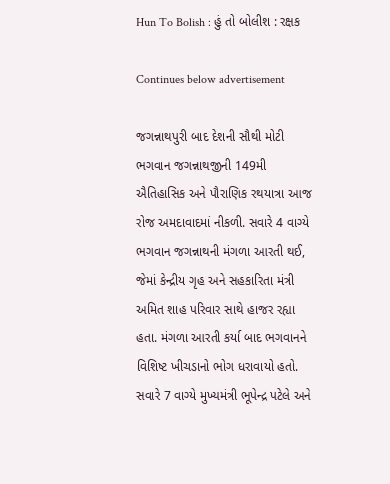Hun To Bolish : હું તો બોલીશ : રક્ષક

Continues below advertisement

જગન્નાથપુરી બાદ દેશની સૌથી મોટી ભગવાન જગન્નાથજીની 149મી ઐતિહાસિક અને પૌરાણિક રથયાત્રા આજ રોજ અમદાવાદમાં નીકળી. સવારે 4 વાગ્યે ભગવાન જગન્નાથની મંગળા આરતી થઈ, જેમાં કેન્દ્રીય ગૃહ અને સહકારિતા મંત્રી અમિત શાહ પરિવાર સાથે હાજર રહ્યા હતા. મંગળા આરતી કર્યા બાદ ભગવાનને વિશિષ્ટ ખીચડાનો ભોગ ધરાવાયો હતો. સવારે 7 વાગ્યે મુખ્યમંત્રી ભૂપેન્દ્ર પટેલે અને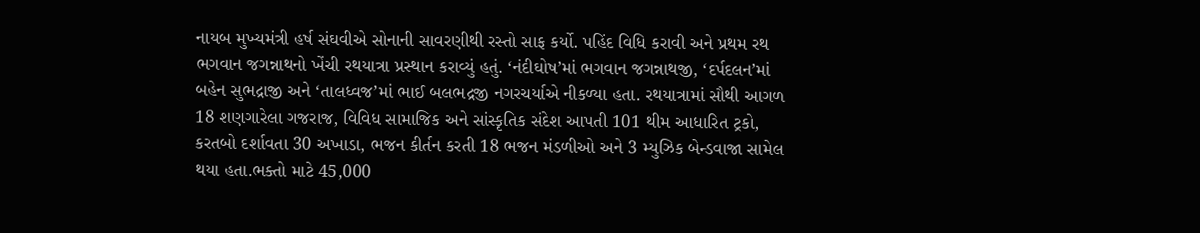નાયબ મુખ્યમંત્રી હર્ષ સંઘવીએ સોનાની સાવરણીથી રસ્તો સાફ કર્યો. પહિંદ વિધિ કરાવી અને પ્રથમ રથ ભગવાન જગન્નાથનો ખેંચી રથયાત્રા પ્રસ્થાન કરાવ્યું હતું. ‘નંદીઘોષ’માં ભગવાન જગન્નાથજી, ‘દર્પદલન’માં બહેન સુભદ્રાજી અને ‘તાલધ્વજ’માં ભાઈ બલભદ્રજી નગરચર્યાએ નીકળ્યા હતા. રથયાત્રામાં સૌથી આગળ 18 શણગારેલા ગજરાજ, વિવિધ સામાજિક અને સાંસ્કૃતિક સંદેશ આપતી 101 થીમ આધારિત ટ્રકો, કરતબો દર્શાવતા 30 અખાડા, ભજન કીર્તન કરતી 18 ભજન મંડળીઓ અને 3 મ્યુઝિક બેન્ડવાજા સામેલ થયા હતા.ભક્તો માટે 45,000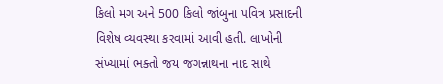કિલો મગ અને 500 કિલો જાંબુના પવિત્ર પ્રસાદની વિશેષ વ્યવસ્થા કરવામાં આવી હતી. લાખોની સંખ્યામાં ભક્તો જય જગન્નાથના નાદ સાથે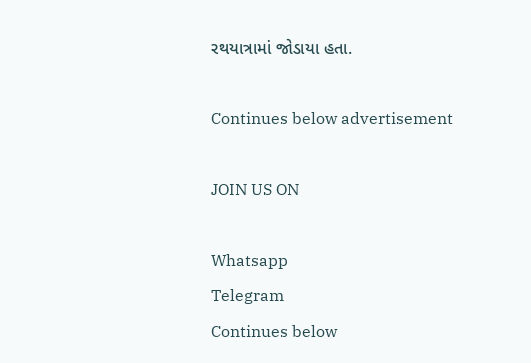રથયાત્રામાં જોડાયા હતા.

Continues below advertisement

JOIN US ON

Whatsapp
Telegram
Continues below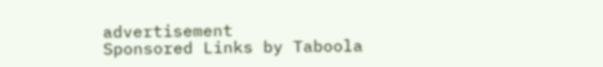advertisement
Sponsored Links by Taboola